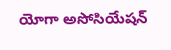యోగా అసోసియేషన్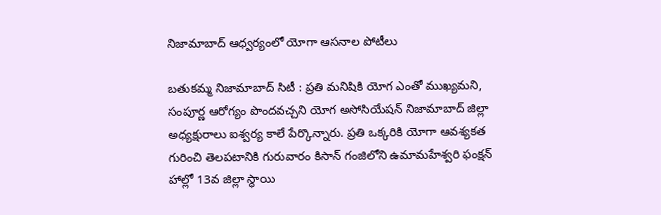నిజామాబాద్ ఆధ్వర్యంలో యోగా ఆసనాల పోటీలు

బతుకమ్మ నిజామాబాద్ సిటీ : ప్రతి మనిషికి యోగ ఎంతో ముఖ్యమని, సంపూర్ణ ఆరోగ్యం పొందవచ్చని యోగ అసోసియేషన్ నిజామాబాద్ జిల్లా అధ్యక్షురాలు ఐశ్వర్య కాలే పేర్కొన్నారు. ప్రతి ఒక్కరికి యోగా ఆవశ్యకత గురించి తెలపటానికి గురువారం కిసాన్ గంజిలోని ఉమామహేశ్వరి ఫంక్షన్ హాల్లో 13వ జిల్లా స్థాయి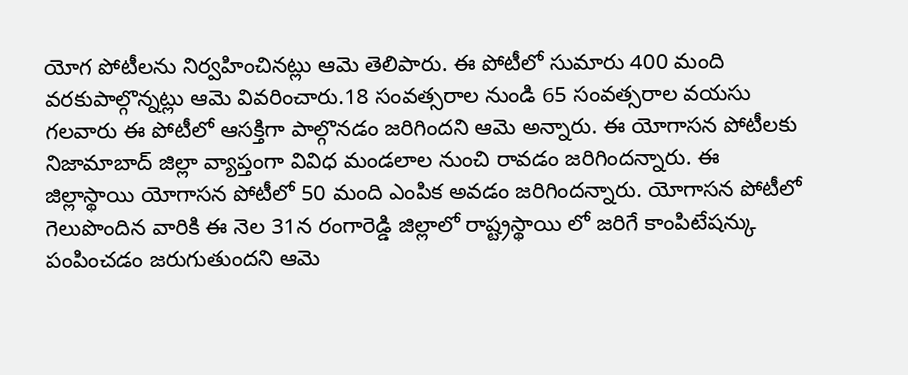యోగ పోటీలను నిర్వహించినట్లు ఆమె తెలిపారు. ఈ పోటీలో సుమారు 400 మంది వరకుపాల్గొన్నట్లు ఆమె వివరించారు.18 సంవత్సరాల నుండి 65 సంవత్సరాల వయసు గలవారు ఈ పోటీలో ఆసక్తిగా పాల్గొనడం జరిగిందని ఆమె అన్నారు. ఈ యోగాసన పోటీలకు నిజామాబాద్ జిల్లా వ్యాప్తంగా వివిధ మండలాల నుంచి రావడం జరిగిందన్నారు. ఈ జిల్లాస్థాయి యోగాసన పోటీలో 50 మంది ఎంపిక అవడం జరిగిందన్నారు. యోగాసన పోటీలో గెలుపొందిన వారికి ఈ నెల 31న రంగారెడ్డి జిల్లాలో రాష్ట్రస్థాయి లో జరిగే కాంపిటేషన్కు పంపించడం జరుగుతుందని ఆమె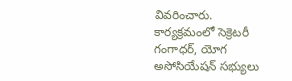వివరించారు. కార్యక్రమంలో సెక్రెటరీ గంగాధర్, యోగ అసోసియేషన్ సభ్యులు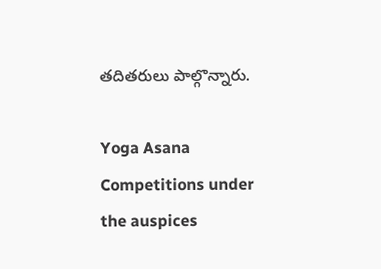తదితరులు పాల్గొన్నారు.

Yoga Asana Competitions under the auspices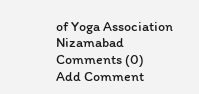of Yoga Association Nizamabad
Comments (0)
Add Comment